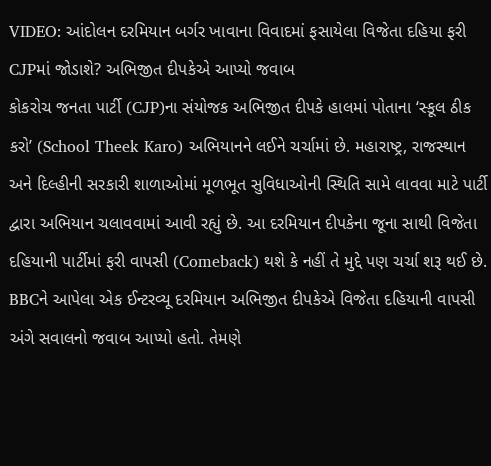VIDEO: આંદોલન દરમિયાન બર્ગર ખાવાના વિવાદમાં ફસાયેલા વિજેતા દહિયા ફરી CJPમાં જોડાશે? અભિજીત દીપકેએ આપ્યો જવાબ
કોકરોચ જનતા પાર્ટી (CJP)ના સંયોજક અભિજીત દીપકે હાલમાં પોતાના ‘સ્કૂલ ઠીક કરો’ (School Theek Karo) અભિયાનને લઈને ચર્ચામાં છે. મહારાષ્ટ્ર, રાજસ્થાન અને દિલ્હીની સરકારી શાળાઓમાં મૂળભૂત સુવિધાઓની સ્થિતિ સામે લાવવા માટે પાર્ટી દ્વારા અભિયાન ચલાવવામાં આવી રહ્યું છે. આ દરમિયાન દીપકેના જૂના સાથી વિજેતા દહિયાની પાર્ટીમાં ફરી વાપસી (Comeback) થશે કે નહીં તે મુદ્દે પણ ચર્ચા શરૂ થઈ છે.
BBCને આપેલા એક ઈન્ટરવ્યૂ દરમિયાન અભિજીત દીપકેએ વિજેતા દહિયાની વાપસી અંગે સવાલનો જવાબ આપ્યો હતો. તેમણે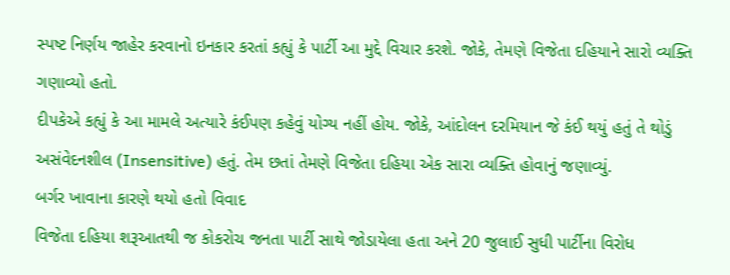સ્પષ્ટ નિર્ણય જાહેર કરવાનો ઇનકાર કરતાં કહ્યું કે પાર્ટી આ મુદ્દે વિચાર કરશે. જોકે, તેમણે વિજેતા દહિયાને સારો વ્યક્તિ ગણાવ્યો હતો.
દીપકેએ કહ્યું કે આ મામલે અત્યારે કંઈપણ કહેવું યોગ્ય નહીં હોય. જોકે, આંદોલન દરમિયાન જે કંઈ થયું હતું તે થોડું અસંવેદનશીલ (Insensitive) હતું. તેમ છતાં તેમણે વિજેતા દહિયા એક સારા વ્યક્તિ હોવાનું જણાવ્યું.
બર્ગર ખાવાના કારણે થયો હતો વિવાદ
વિજેતા દહિયા શરૂઆતથી જ કોકરોચ જનતા પાર્ટી સાથે જોડાયેલા હતા અને 20 જુલાઈ સુધી પાર્ટીના વિરોધ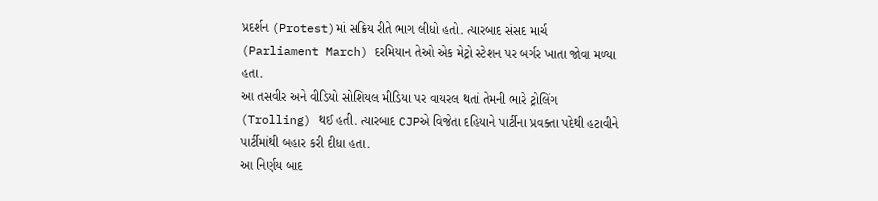પ્રદર્શન (Protest)માં સક્રિય રીતે ભાગ લીધો હતો. ત્યારબાદ સંસદ માર્ચ (Parliament March) દરમિયાન તેઓ એક મેટ્રો સ્ટેશન પર બર્ગર ખાતા જોવા મળ્યા હતા.
આ તસવીર અને વીડિયો સોશિયલ મીડિયા પર વાયરલ થતાં તેમની ભારે ટ્રોલિંગ (Trolling) થઈ હતી. ત્યારબાદ CJPએ વિજેતા દહિયાને પાર્ટીના પ્રવક્તા પદેથી હટાવીને પાર્ટીમાંથી બહાર કરી દીધા હતા.
આ નિર્ણય બાદ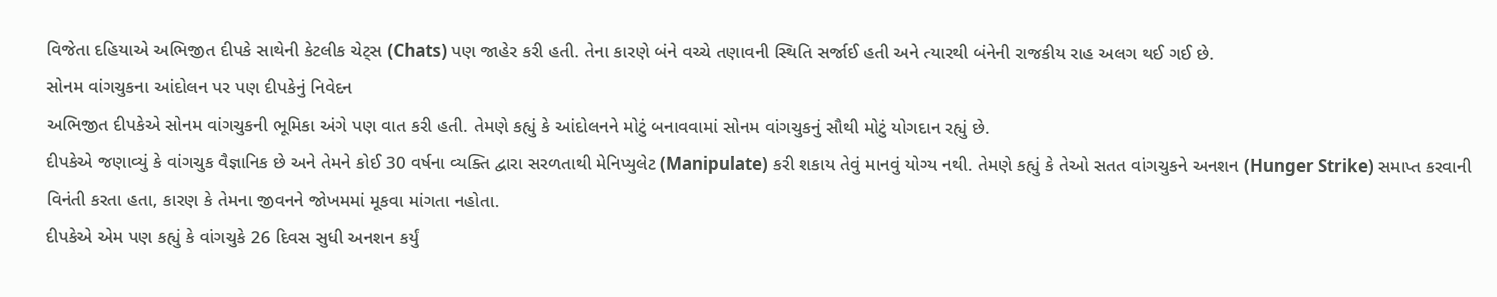વિજેતા દહિયાએ અભિજીત દીપકે સાથેની કેટલીક ચેટ્સ (Chats) પણ જાહેર કરી હતી. તેના કારણે બંને વચ્ચે તણાવની સ્થિતિ સર્જાઈ હતી અને ત્યારથી બંનેની રાજકીય રાહ અલગ થઈ ગઈ છે.
સોનમ વાંગચુકના આંદોલન પર પણ દીપકેનું નિવેદન
અભિજીત દીપકેએ સોનમ વાંગચુકની ભૂમિકા અંગે પણ વાત કરી હતી. તેમણે કહ્યું કે આંદોલનને મોટું બનાવવામાં સોનમ વાંગચુકનું સૌથી મોટું યોગદાન રહ્યું છે.
દીપકેએ જણાવ્યું કે વાંગચુક વૈજ્ઞાનિક છે અને તેમને કોઈ 30 વર્ષના વ્યક્તિ દ્વારા સરળતાથી મેનિપ્યુલેટ (Manipulate) કરી શકાય તેવું માનવું યોગ્ય નથી. તેમણે કહ્યું કે તેઓ સતત વાંગચુકને અનશન (Hunger Strike) સમાપ્ત કરવાની વિનંતી કરતા હતા, કારણ કે તેમના જીવનને જોખમમાં મૂકવા માંગતા નહોતા.
દીપકેએ એમ પણ કહ્યું કે વાંગચુકે 26 દિવસ સુધી અનશન કર્યું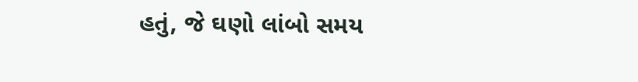હતું, જે ઘણો લાંબો સમય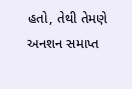હતો, તેથી તેમણે અનશન સમાપ્ત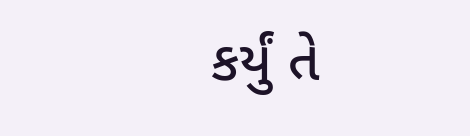કર્યું તે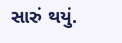સારું થયું.